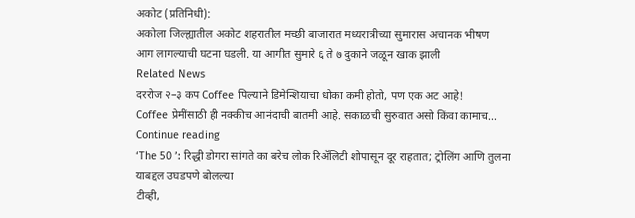अकोट (प्रतिनिधी):
अकोला जिल्ह्यातील अकोट शहरातील मच्छी बाजारात मध्यरात्रीच्या सुमारास अचानक भीषण
आग लागल्याची घटना घडली. या आगीत सुमारे ६ ते ७ दुकाने जळून खाक झाली
Related News
दररोज २–३ कप Coffee पिल्याने डिमेन्शियाचा धोका कमी होतो, पण एक अट आहे!
Coffee प्रेमींसाठी ही नक्कीच आनंदाची बातमी आहे. सकाळची सुरुवात असो किंवा कामाच...
Continue reading
‘The 50 ’: रिद्धी डोगरा सांगते का बरेच लोक रिॲलिटी शोपासून दूर राहतात; ट्रोलिंग आणि तुलना याबद्दल उघडपणे बोलल्या
टीव्ही,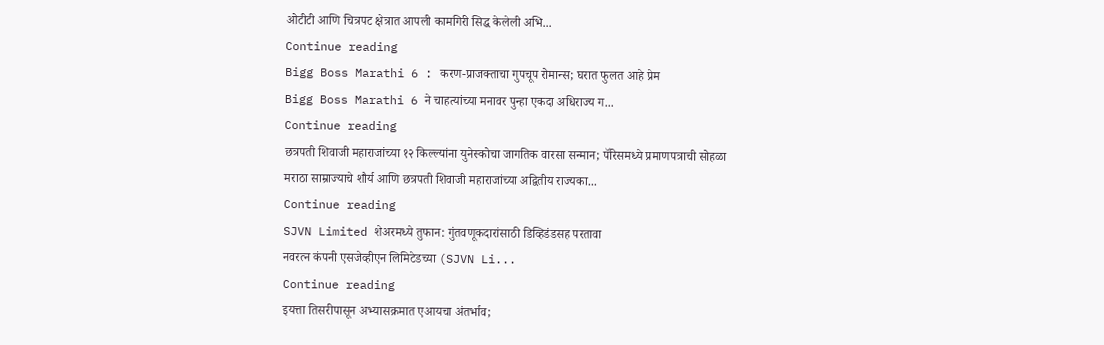ओटीटी आणि चित्रपट क्षेत्रात आपली कामगिरी सिद्ध केलेली अभि...
Continue reading
Bigg Boss Marathi 6 : करण-प्राजक्ताचा गुपचूप रोमान्स; घरात फुलत आहे प्रेम
Bigg Boss Marathi 6 ने चाहत्यांच्या मनावर पुन्हा एकदा अधिराज्य ग...
Continue reading
छत्रपती शिवाजी महाराजांच्या १२ किल्ल्यांना युनेस्कोचा जागतिक वारसा सन्मान; पॅरिसमध्ये प्रमाणपत्राची सोहळा
मराठा साम्राज्याचे शौर्य आणि छत्रपती शिवाजी महाराजांच्या अद्वितीय राज्यका...
Continue reading
SJVN Limited शेअरमध्ये तुफान: गुंतवणूकदारांसाठी डिव्हिडंडसह परतावा
नवरत्न कंपनी एसजेव्हीएन लिमिटेडच्या (SJVN Li...
Continue reading
इयत्ता तिसरीपासून अभ्यासक्रमात एआयचा अंतर्भाव;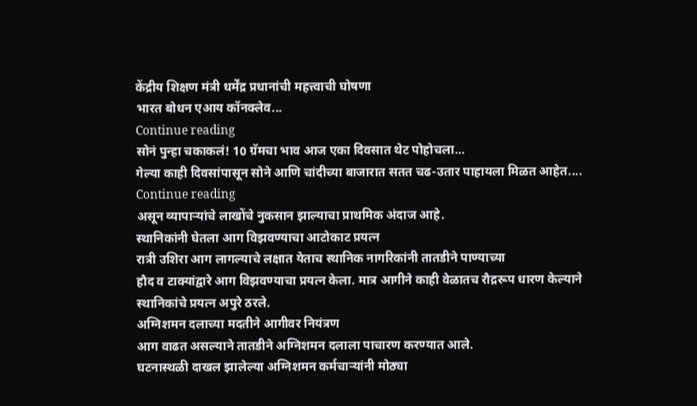केंद्रीय शिक्षण मंत्री धर्मेंद्र प्रधानांची महत्त्वाची घोषणा
भारत बोधन एआय कॉनक्लेव...
Continue reading
सोनं पुन्हा चकाकलं! 10 ग्रॅमचा भाव आज एका दिवसात थेट पोहोचला…
गेल्या काही दिवसांपासून सोने आणि चांदीच्या बाजारात सतत चढ-उतार पाहायला मिळत आहेत....
Continue reading
असून व्यापाऱ्यांचे लाखोंचे नुकसान झाल्याचा प्राथमिक अंदाज आहे.
स्थानिकांनी घेतला आग विझवण्याचा आटोकाट प्रयत्न
रात्री उशिरा आग लागल्याचे लक्षात येताच स्थानिक नागरिकांनी तातडीने पाण्याच्या
हौद व टाक्यांद्वारे आग विझवण्याचा प्रयत्न केला. मात्र आगीने काही वेळातच रौद्ररूप धारण केल्याने स्थानिकांचे प्रयत्न अपुरे ठरले.
अग्निशमन दलाच्या मदतीने आगीवर नियंत्रण
आग वाढत असल्याने तातडीने अग्निशमन दलाला पाचारण करण्यात आले.
घटनास्थळी दाखल झालेल्या अग्निशमन कर्मचाऱ्यांनी मोठ्या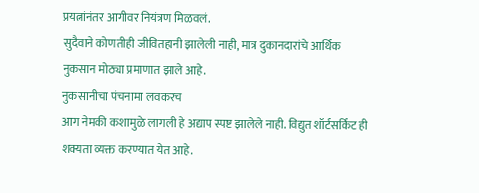प्रयत्नांनंतर आगीवर नियंत्रण मिळवलं.
सुदैवाने कोणतीही जीवितहानी झालेली नाही, मात्र दुकानदारांचे आर्थिक नुकसान मोठ्या प्रमाणात झाले आहे.
नुकसानीचा पंचनामा लवकरच
आग नेमकी कशामुळे लागली हे अद्याप स्पष्ट झालेले नाही. विद्युत शॉर्टसर्किट ही शक्यता व्यक्त करण्यात येत आहे.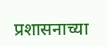प्रशासनाच्या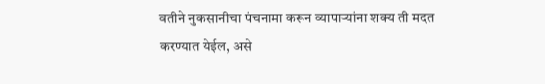वतीने नुकसानीचा पंचनामा करून व्यापाऱ्यांना शक्य ती मदत करण्यात येईल, असे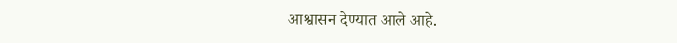आश्वासन देण्यात आले आहे.